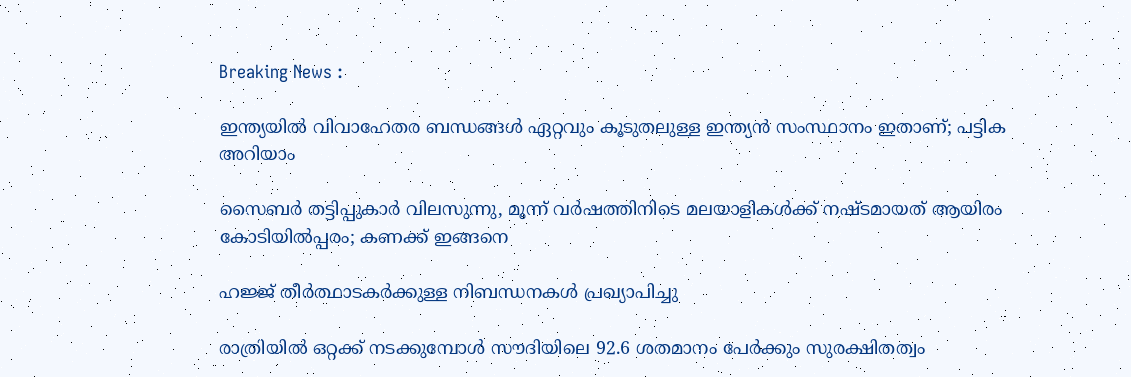Breaking News :

ഇന്ത്യയില്‍ വിവാഹേതര ബന്ധങ്ങള്‍ ഏറ്റവും കൂടുതലുള്ള ഇന്ത്യന്‍ സംസ്ഥാനം ഇതാണ്; പട്ടിക അറിയാം

സൈബര്‍ തട്ടിപ്പുകാര്‍ വിലസുന്നു, മൂന്ന് വര്‍ഷത്തിനിടെ മലയാളികള്‍ക്ക് നഷ്ടമായത് ആയിരം കോടിയില്‍പ്പരം; കണക്ക് ഇങ്ങനെ

ഹജ്ജ് തീർത്ഥാടകർക്കുള്ള നിബന്ധനകൾ പ്രഖ്യാപിച്ചു

രാത്രിയിൽ ഒറ്റക്ക് നടക്കുമ്പോൾ സൗദിയിലെ 92.6 ശതമാനം പേർക്കും സുരക്ഷിതത്വം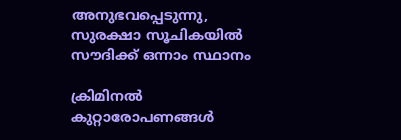അനുഭവപ്പെടുന്നു, സുരക്ഷാ സൂചികയിൽ സൗദിക്ക് ഒന്നാം സ്ഥാനം

ക്രിമിനല്‍ കുറ്റാരോപണങ്ങള്‍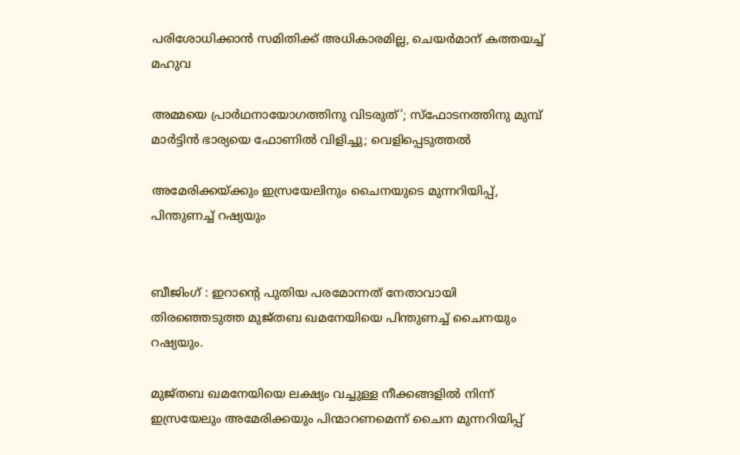പരിശോധിക്കാന്‍ സമിതിക്ക്‌ അധികാരമില്ല, ചെയര്‍മാന്‌ കത്തയച്ച് മഹുവ

അമ്മയെ പ്രാര്‍ഥനായോഗത്തിനു വിടരുത്’; സ്‌ഫോടനത്തിനു മുമ്പ് മാര്‍ട്ടിന്‍ ഭാര്യയെ ഫോണില്‍ വിളിച്ചു; വെളിപ്പെടുത്തല്‍

അമേരിക്കയ്ക്കും ഇസ്രയേലിനും ചൈനയുടെ മുന്നറിയിപ്പ്, പിന്തുണച്ച് റഷ്യയും


ബീജിംഗ് : ഇറാന്റെ പുതിയ പരമോന്നത് നേതാവായി തിരഞ്ഞെടുത്ത മുജ്തബ ഖമനേയിയെ പിന്തുണച്ച് ചൈനയും റഷ്യയും.

മുജ്തബ ഖമനേയിയെ ലക്ഷ്യം വച്ചുള്ള നീക്കങ്ങളിൽ നിന്ന് ഇസ്രയേലും അമേരിക്കയും പിന്മാറണമെന്ന് ചൈന മുന്നറിയിപ്പ്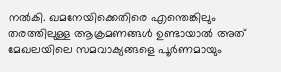നൽകി. ഖമനേയിക്കെതിരെ എന്തെങ്കിലും തരത്തിലുള്ള ആക്രമണങ്ങൾ ഉണ്ടായാൽ അത് മേഖലയിലെ സമവാക്യങ്ങളെ പൂർണമായും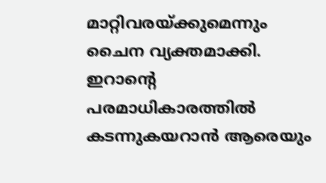മാറ്റിവരയ്ക്കുമെന്നും ചൈന വ്യക്തമാക്കി. ഇറാന്റെ പരമാധികാരത്തിൽ കടന്നുകയറാൻ ആരെയും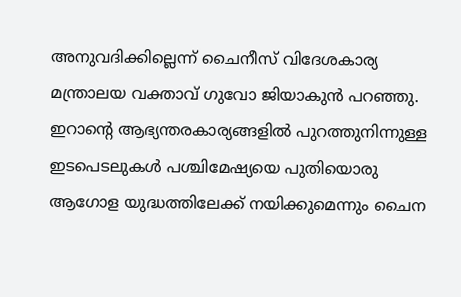അനുവദിക്കില്ലെന്ന് ചൈനീസ് വിദേശകാര്യ മന്ത്രാലയ വക്താവ് ഗുവോ ജിയാകുൻ പറഞ്ഞു. ഇറാന്റെ ആഭ്യന്തരകാര്യങ്ങളിൽ പുറത്തുനിന്നുള്ള ഇടപെടലുകൾ പശ്ചിമേഷ്യയെ പുതിയൊരു ആഗോള യുദ്ധത്തിലേക്ക് നയിക്കുമെന്നും ചൈന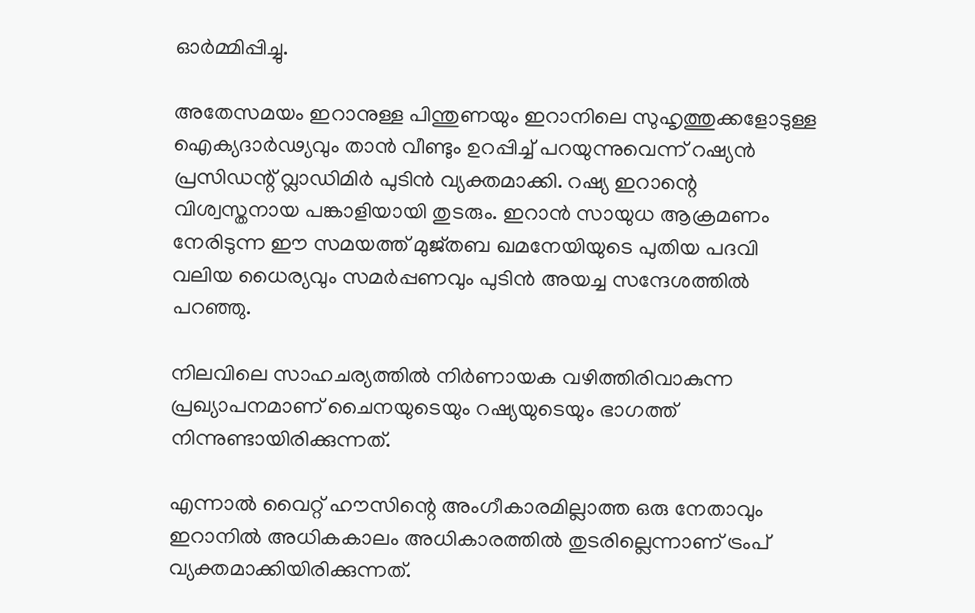ഓർമ്മിപ്പിച്ചു.

അതേസമയം ഇറാനുള്ള പിന്തുണയും ഇറാനിലെ സുഹൃത്തുക്കളോടുള്ള ഐക്യദാർഢ്യവും താൻ വീണ്ടും ഉറപ്പിച്ച് പറയുന്നുവെന്ന് റഷ്യൻ പ്രസിഡന്റ് വ്ലാഡിമിർ പുടിൻ വ്യക്തമാക്കി. റഷ്യ ഇറാന്റെ വിശ്വസ്തനായ പങ്കാളിയായി തുടരും. ഇറാൻ സായുധ ആക്രമണം നേരിടുന്ന ഈ സമയത്ത് മുജ്തബ ഖമനേയിയുടെ പുതിയ പദവി വലിയ ധൈര്യവും സമർപ്പണവും പുടിൻ അയച്ച സന്ദേശത്തിൽ പറഞ്ഞു.

നിലവിലെ സാഹചര്യത്തിൽ നിർണായക വഴിത്തിരിവാകുന്ന പ്രഖ്യാപനമാണ് ചൈനയുടെയും റഷ്യയുടെയും ഭാഗത്ത് നിന്നുണ്ടായിരിക്കുന്നത്.

എന്നാൽ വൈറ്റ് ഹൗസിന്റെ അംഗീകാരമില്ലാത്ത ഒരു നേതാവും ഇറാനിൽ അധികകാലം അധികാരത്തിൽ തുടരില്ലെന്നാണ് ട്രംപ് വ്യക്തമാക്കിയിരിക്കുന്നത്.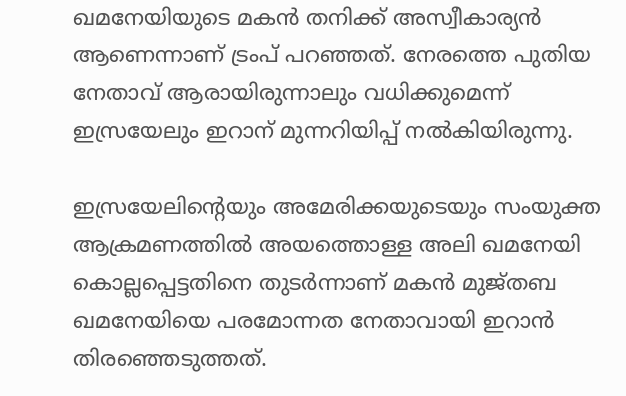ഖമനേയിയുടെ മകൻ തനിക്ക് അസ്വീകാര്യൻ ആണെന്നാണ് ട്രംപ് പറ‌ഞ്ഞത്. നേരത്തെ പുതിയ നേതാവ് ആരായിരുന്നാലും വധിക്കുമെന്ന് ഇസ്രയേലും ഇറാന് മുന്നറിയിപ്പ് നൽകിയിരുന്നു.

ഇസ്രയേലിന്റെയും അമേരിക്കയുടെയും സംയുക്ത ആക്രമണത്തിൽ അയത്തൊള്ള അലി ഖമനേയി കൊല്ലപ്പെട്ടതിനെ തുടർന്നാണ് മകൻ മുജ്തബ ഖമനേയിയെ പരമോന്നത നേതാവായി ഇറാൻ തിരഞ്ഞെടുത്തത്.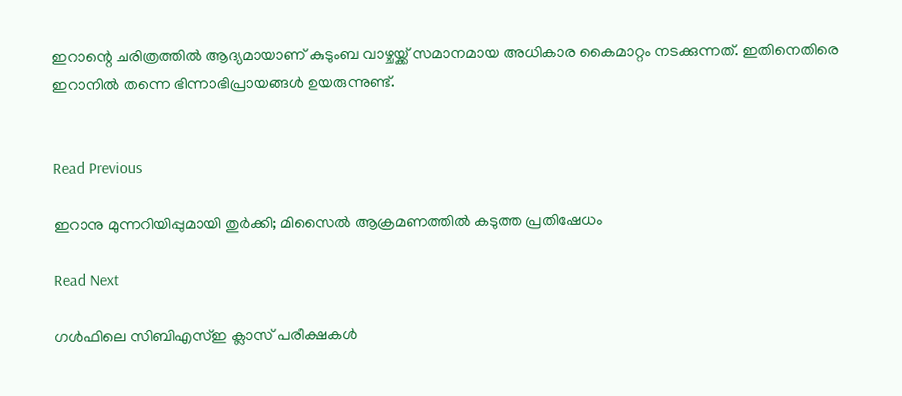ഇറാന്റെ ചരിത്രത്തിൽ ആദ്യമായാണ് കുടുംബ വാഴ്ചയ്ക്ക് സമാനമായ അധികാര കൈമാറ്റം നടക്കുന്നത്. ഇതിനെതിരെ ഇറാനിൽ തന്നെ ഭിന്നാഭിപ്രായങ്ങൾ ഉയരുന്നുണ്ട്.


Read Previous

ഇറാനു മുന്നറിയിപ്പുമായി തുർക്കി; മിസൈൽ ആക്രമണത്തിൽ കടുത്ത പ്രതിഷേധം

Read Next

ഗൾഫിലെ സിബിഎസ്ഇ ക്ലാസ് പരീക്ഷകൾ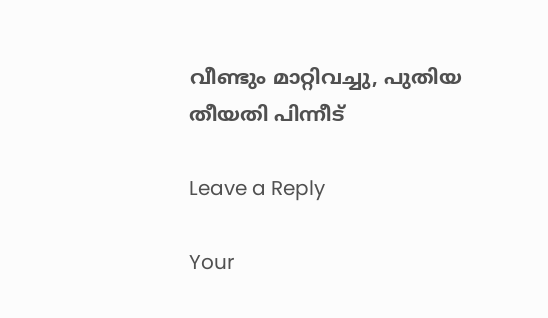വീണ്ടും മാറ്റിവച്ചു, പുതിയ തീയതി പിന്നീട്

Leave a Reply

Your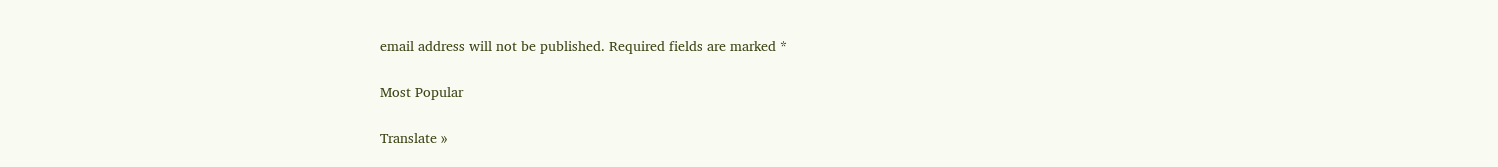email address will not be published. Required fields are marked *

Most Popular

Translate »